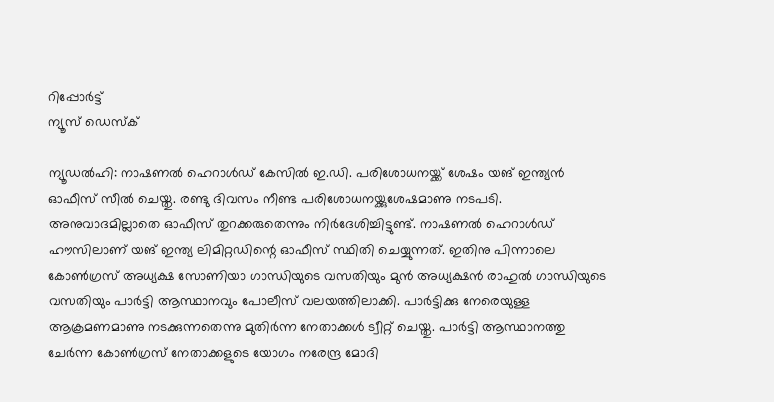റിപ്പോര്‍ട്ട്
ന്യൂസ് ഡെസ്ക്

ന്യൂഡല്‍ഹി: നാഷണല്‍ ഹെറാള്‍ഡ് കേസില്‍ ഇ.ഡി. പരിശോധനയ്ക്ക് ശേഷം യങ് ഇന്ത്യന്‍ ഓഫീസ് സീല്‍ ചെയ്തു. രണ്ടു ദിവസം നീണ്ട പരിശോധനയ്ക്കുശേഷമാണു നടപടി. അനുവാദമില്ലാതെ ഓഫീസ് തുറക്കരുതെന്നും നിര്‍ദേശിച്ചിട്ടുണ്ട്. നാഷണല്‍ ഹെറാള്‍ഡ് ഹൗസിലാണ് യങ് ഇന്ത്യ ലിമിറ്റഡിന്റെ ഓഫീസ് സ്ഥിതി ചെയ്യുന്നത്. ഇതിനു പിന്നാലെ കോണ്‍ഗ്രസ് അധ്യക്ഷ സോണിയാ ഗാന്ധിയുടെ വസതിയും മുന്‍ അധ്യക്ഷന്‍ രാഹുല്‍ ഗാന്ധിയുടെ വസതിയും പാര്‍ട്ടി ആസ്ഥാനവും പോലീസ് വലയത്തിലാക്കി. പാര്‍ട്ടിക്കു നേരെയുള്ള ആക്രമണമാണു നടക്കുന്നതെന്നു മുതിര്‍ന്ന നേതാക്കള്‍ ട്വീറ്റ് ചെയ്തു. പാര്‍ട്ടി ആസ്ഥാനത്തു ചേര്‍ന്ന കോണ്‍ഗ്രസ് നേതാക്കളുടെ യോഗം നരേന്ദ്ര മോദി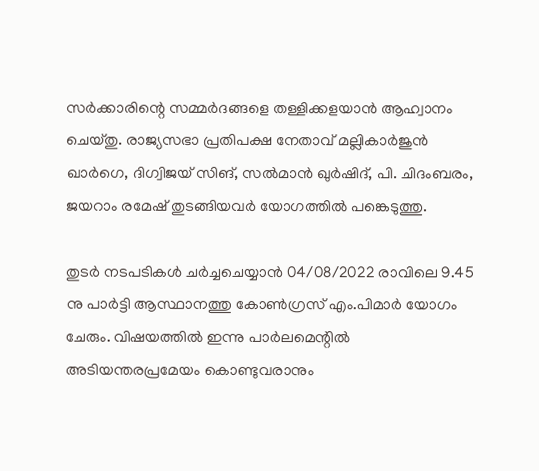സര്‍ക്കാരിന്റെ സമ്മര്‍ദങ്ങളെ തള്ളിക്കളയാന്‍ ആഹ്വാനം ചെയ്തു. രാജ്യസഭാ പ്രതിപക്ഷ നേതാവ് മല്ലികാര്‍ജുന്‍ ഖാര്‍ഗെ, ദിഗ്വിജയ് സിങ്, സല്‍മാന്‍ ഖുര്‍ഷിദ്, പി. ചിദംബരം, ജയറാം രമേഷ് തുടങ്ങിയവര്‍ യോഗത്തില്‍ പങ്കെടുത്തു.

തുടര്‍ നടപടികള്‍ ചര്‍ച്ചചെയ്യാന്‍ 04/08/2022 രാവിലെ 9.45 നു പാര്‍ട്ടി ആസ്ഥാനത്തു കോണ്‍ഗ്രസ് എം.പിമാര്‍ യോഗം ചേരും. വിഷയത്തില്‍ ഇന്നു പാര്‍ലമെന്റില്‍ അടിയന്തരപ്രമേയം കൊണ്ടുവരാനും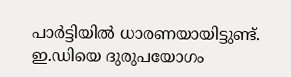പാര്‍ട്ടിയില്‍ ധാരണയായിട്ടുണ്ട്. ഇ.ഡിയെ ദുരുപയോഗം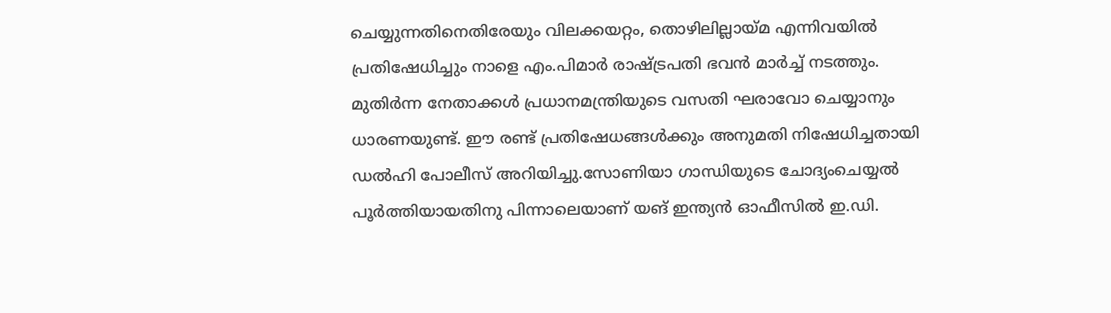ചെയ്യുന്നതിനെതിരേയും വിലക്കയറ്റം, തൊഴിലില്ലായ്മ എന്നിവയില്‍ പ്രതിഷേധിച്ചും നാളെ എം.പിമാര്‍ രാഷ്ട്രപതി ഭവന്‍ മാര്‍ച്ച് നടത്തും. മുതിര്‍ന്ന നേതാക്കള്‍ പ്രധാനമന്ത്രിയുടെ വസതി ഘരാവോ ചെയ്യാനും ധാരണയുണ്ട്. ഈ രണ്ട് പ്രതിഷേധങ്ങള്‍ക്കും അനുമതി നിഷേധിച്ചതായി ഡല്‍ഹി പോലീസ് അറിയിച്ചു.സോണിയാ ഗാന്ധിയുടെ ചോദ്യംചെയ്യല്‍ പൂര്‍ത്തിയായതിനു പിന്നാലെയാണ് യങ് ഇന്ത്യന്‍ ഓഫീസില്‍ ഇ.ഡി.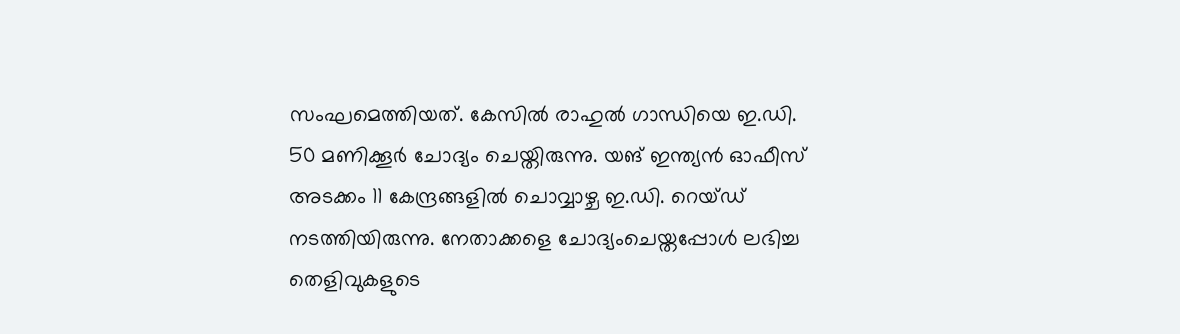സംഘമെത്തിയത്. കേസില്‍ രാഹുല്‍ ഗാന്ധിയെ ഇ.ഡി. 50 മണിക്കൂര്‍ ചോദ്യം ചെയ്തിരുന്നു. യങ് ഇന്ത്യന്‍ ഓഫീസ് അടക്കം 11 കേന്ദ്രങ്ങളില്‍ ചൊവ്വാഴ്ച ഇ.ഡി. റെയ്ഡ് നടത്തിയിരുന്നു. നേതാക്കളെ ചോദ്യംചെയ്തപ്പോള്‍ ലഭിച്ച തെളിവുകളുടെ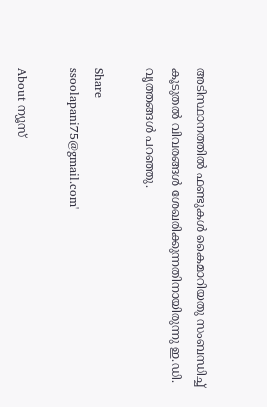അടിസ്ഥാനത്തില്‍ ഫണ്ടുകള്‍ കൈമാറിയതു സംബന്ധിച്ച് കൂടുതല്‍ വിവരങ്ങള്‍ ശേഖരിക്കുന്നതിനായിരുന്നു ഇ.ഡി. വൃത്തങ്ങള്‍ പറഞ്ഞു.

Share
ssoolapani75@gmail.com'

About ന്യൂസ്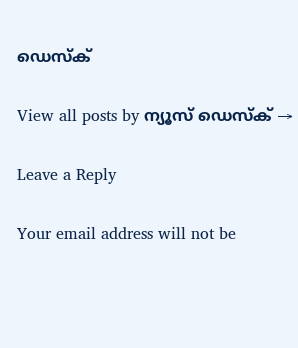ഡെസ്ക്

View all posts by ന്യൂസ് ഡെസ്ക് →

Leave a Reply

Your email address will not be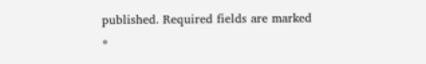published. Required fields are marked *